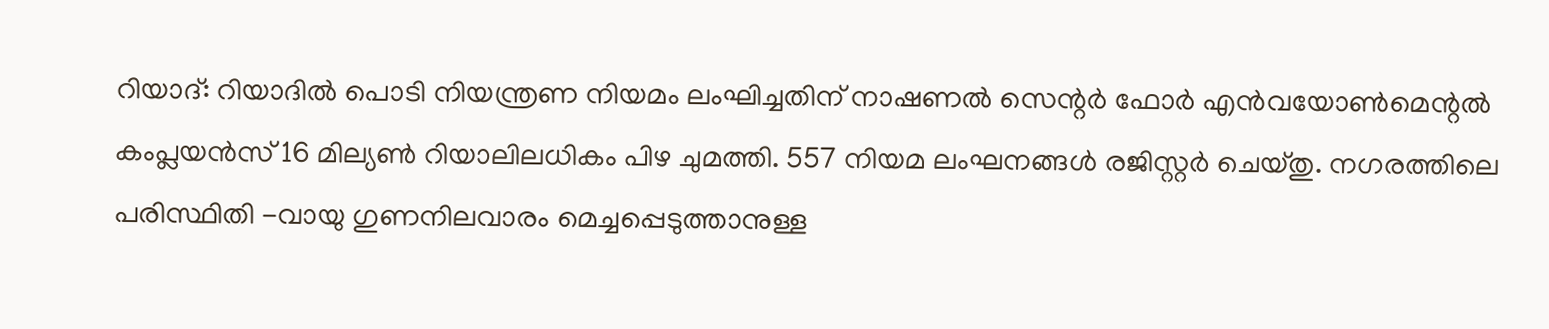റിയാദ്: റിയാദിൽ പൊടി നിയന്ത്രണ നിയമം ലംഘിച്ചതിന് നാഷണൽ സെന്റർ ഫോർ എൻവയോൺമെന്റൽ കംപ്ലയൻസ് 16 മില്യൺ റിയാലിലധികം പിഴ ചുമത്തി. 557 നിയമ ലംഘനങ്ങൾ രജിസ്റ്റർ ചെയ്തു. നഗരത്തിലെ പരിസ്ഥിതി -വായു ഗുണനിലവാരം മെച്ചപ്പെടുത്താനുള്ള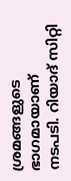ശ്രമങ്ങളുടെ ഭാഗമായാണ് നടപടി. റിയാദ് സിറ്റി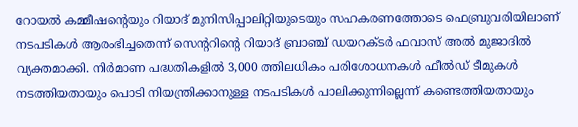റോയൽ കമ്മീഷന്റെയും റിയാദ് മുനിസിപ്പാലിറ്റിയുടെയും സഹകരണത്തോടെ ഫെബ്രുവരിയിലാണ് നടപടികൾ ആരംഭിച്ചതെന്ന് സെന്ററിന്റെ റിയാദ് ബ്രാഞ്ച് ഡയറക്ടർ ഫവാസ് അൽ മുജാദിൽ വ്യക്തമാക്കി. നിർമാണ പദ്ധതികളിൽ 3,000 ത്തിലധികം പരിശോധനകൾ ഫീൽഡ് ടീമുകൾ നടത്തിയതായും പൊടി നിയന്ത്രിക്കാനുള്ള നടപടികൾ പാലിക്കുന്നില്ലെന്ന് കണ്ടെത്തിയതായും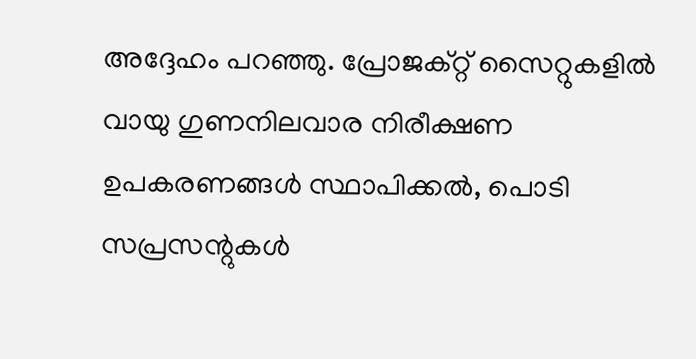അദ്ദേഹം പറഞ്ഞു. പ്രോജക്റ്റ് സൈറ്റുകളിൽ വായു ഗുണനിലവാര നിരീക്ഷണ ഉപകരണങ്ങൾ സ്ഥാപിക്കൽ, പൊടി സപ്രസന്റുകൾ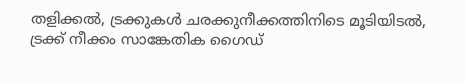തളിക്കൽ, ട്രക്കുകൾ ചരക്കുനീക്കത്തിനിടെ മൂടിയിടൽ, ട്രക്ക് നീക്കം സാങ്കേതിക ഗൈഡ്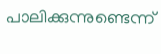പാലിക്കുന്നുണ്ടെന്ന്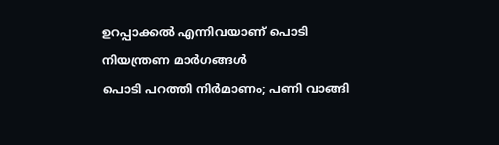ഉറപ്പാക്കൽ എന്നിവയാണ് പൊടി നിയന്ത്രണ മാർഗങ്ങൾ
പൊടി പറത്തി നിർമാണം; പണി വാങ്ങി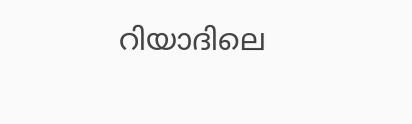റിയാദിലെ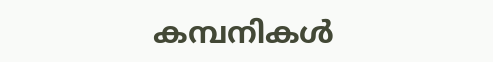കമ്പനികൾ